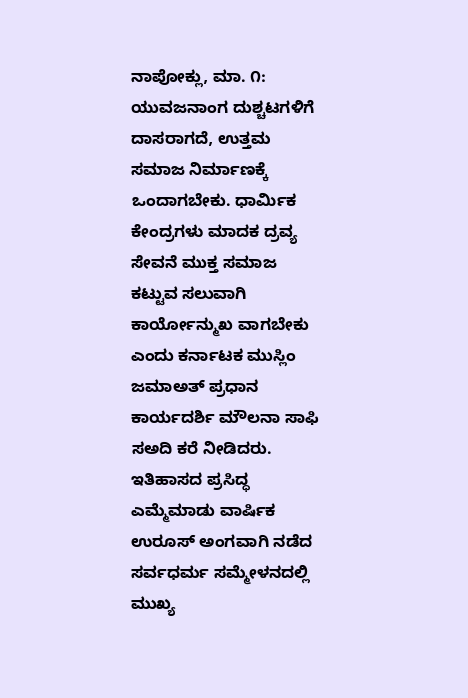ನಾಪೋಕ್ಲು, ಮಾ. ೧: ಯುವಜನಾಂಗ ದುಶ್ಚಟಗಳಿಗೆ ದಾಸರಾಗದೆ, ಉತ್ತಮ ಸಮಾಜ ನಿರ್ಮಾಣಕ್ಕೆ ಒಂದಾಗಬೇಕು. ಧಾರ್ಮಿಕ ಕೇಂದ್ರಗಳು ಮಾದಕ ದ್ರವ್ಯ ಸೇವನೆ ಮುಕ್ತ ಸಮಾಜ ಕಟ್ಟುವ ಸಲುವಾಗಿ ಕಾರ್ಯೋನ್ಮುಖ ವಾಗಬೇಕು ಎಂದು ಕರ್ನಾಟಕ ಮುಸ್ಲಿಂ ಜಮಾಅತ್ ಪ್ರಧಾನ ಕಾರ್ಯದರ್ಶಿ ಮೌಲನಾ ಸಾಫಿ ಸಅದಿ ಕರೆ ನೀಡಿದರು. ಇತಿಹಾಸದ ಪ್ರಸಿದ್ಧ ಎಮ್ಮೆಮಾಡು ವಾರ್ಷಿಕ ಉರೂಸ್ ಅಂಗವಾಗಿ ನಡೆದ ಸರ್ವಧರ್ಮ ಸಮ್ಮೇಳನದಲ್ಲಿ ಮುಖ್ಯ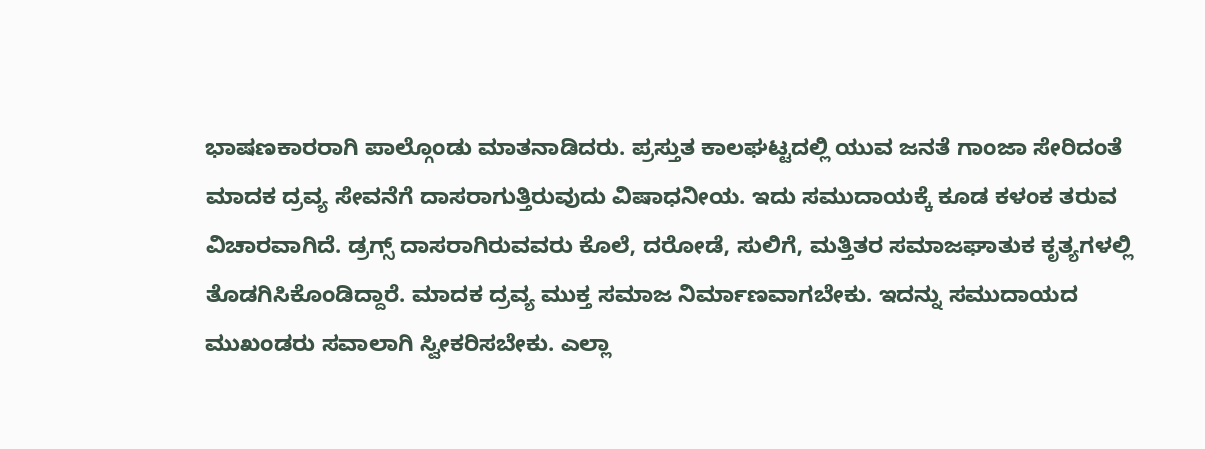ಭಾಷಣಕಾರರಾಗಿ ಪಾಲ್ಗೊಂಡು ಮಾತನಾಡಿದರು. ಪ್ರಸ್ತುತ ಕಾಲಘಟ್ಟದಲ್ಲಿ ಯುವ ಜನತೆ ಗಾಂಜಾ ಸೇರಿದಂತೆ ಮಾದಕ ದ್ರವ್ಯ ಸೇವನೆಗೆ ದಾಸರಾಗುತ್ತಿರುವುದು ವಿಷಾಧನೀಯ. ಇದು ಸಮುದಾಯಕ್ಕೆ ಕೂಡ ಕಳಂಕ ತರುವ ವಿಚಾರವಾಗಿದೆ. ಡ್ರಗ್ಸ್ ದಾಸರಾಗಿರುವವರು ಕೊಲೆ, ದರೋಡೆ, ಸುಲಿಗೆ, ಮತ್ತಿತರ ಸಮಾಜಘಾತುಕ ಕೃತ್ಯಗಳಲ್ಲಿ ತೊಡಗಿಸಿಕೊಂಡಿದ್ದಾರೆ. ಮಾದಕ ದ್ರವ್ಯ ಮುಕ್ತ ಸಮಾಜ ನಿರ್ಮಾಣವಾಗಬೇಕು. ಇದನ್ನು ಸಮುದಾಯದ ಮುಖಂಡರು ಸವಾಲಾಗಿ ಸ್ವೀಕರಿಸಬೇಕು. ಎಲ್ಲಾ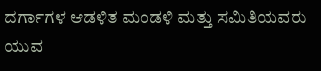ದರ್ಗಾಗಳ ಆಡಳಿತ ಮಂಡಳಿ ಮತ್ತು ಸಮಿತಿಯವರು ಯುವ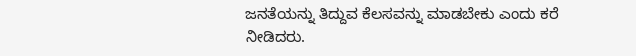ಜನತೆಯನ್ನು ತಿದ್ದುವ ಕೆಲಸವನ್ನು ಮಾಡಬೇಕು ಎಂದು ಕರೆ ನೀಡಿದರು.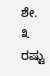ಶೇ. ೩ ರಷ್ಟು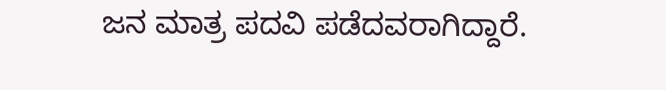ಜನ ಮಾತ್ರ ಪದವಿ ಪಡೆದವರಾಗಿದ್ದಾರೆ.